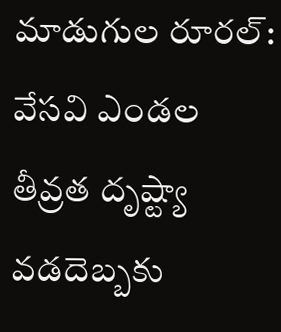మాడుగుల రూరల్: వేసవి ఎండల తీవ్రత దృష్ట్యా వడదెబ్బకు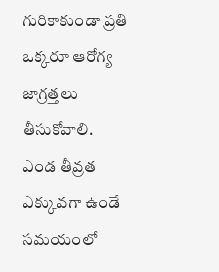గురికాకుండా ప్రతి ఒక్కరూ ఆరోగ్య జాగ్రత్తలు తీసుకోవాలి. ఎండ తీవ్రత ఎక్కువగా ఉండే సమయంలో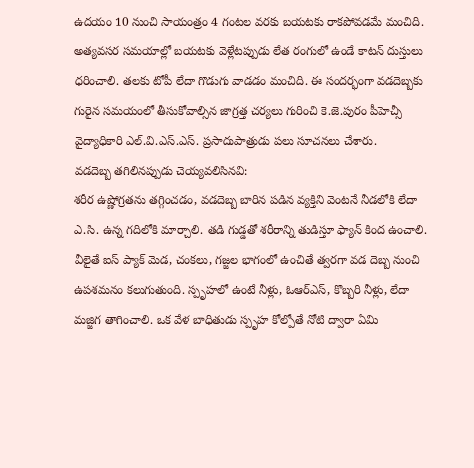ఉదయం 10 నుంచి సాయంత్రం 4 గంటల వరకు బయటకు రాకపోవడమే మంచిది. అత్యవసర సమయాల్లో బయటకు వెళ్లేటప్పుడు లేత రంగులో ఉండే కాటన్ దుస్తులు ధరించాలి. తలకు టోపీ లేదా గొడుగు వాడడం మంచిది. ఈ సందర్భంగా వడదెబ్బకు గురైన సమయంలో తీసుకోవాల్సిన జాగ్రత్త చర్యలు గురించి కె.జె.పురం పీహెచ్సీ వైద్యాధికారి ఎల్.వి.ఎస్.ఎస్. ప్రసాదుపాత్రుడు పలు సూచనలు చేశారు.
వడదెబ్బ తగిలినప్పుడు చెయ్యవలిసినవి:
శరీర ఉష్ణోగ్రతను తగ్గించడం, వడదెబ్బ బారిన పడిన వ్యక్తిని వెంటనే నీడలోకి లేదా ఎ.సి. ఉన్న గదిలోకి మార్చాలి. తడి గుడ్డతో శరీరాన్ని తుడిస్తూ ఫ్యాన్ కింద ఉంచాలి. వీలైతే ఐస్ ప్యాక్ మెడ, చంకలు, గజ్జల భాగంలో ఉంచితే త్వరగా వడ దెబ్బ నుంచి ఉపశమనం కలుగుతుంది. స్పృహలో ఉంటే నీళ్లు, ఓఆర్ఎస్, కొబ్బరి నీళ్లు, లేదా మజ్జిగ తాగించాలి. ఒక వేళ బాధితుడు స్పృహ కోల్పోతే నోటి ద్వారా ఏమి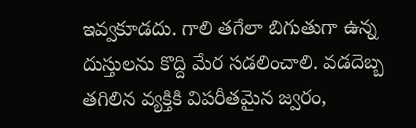ఇవ్వకూడదు. గాలి తగేలా బిగుతుగా ఉన్న దుస్తులను కొద్ది మేర సడలించాలి. వడదెబ్బ తగిలిన వ్యక్తికి విపరీతమైన జ్వరం,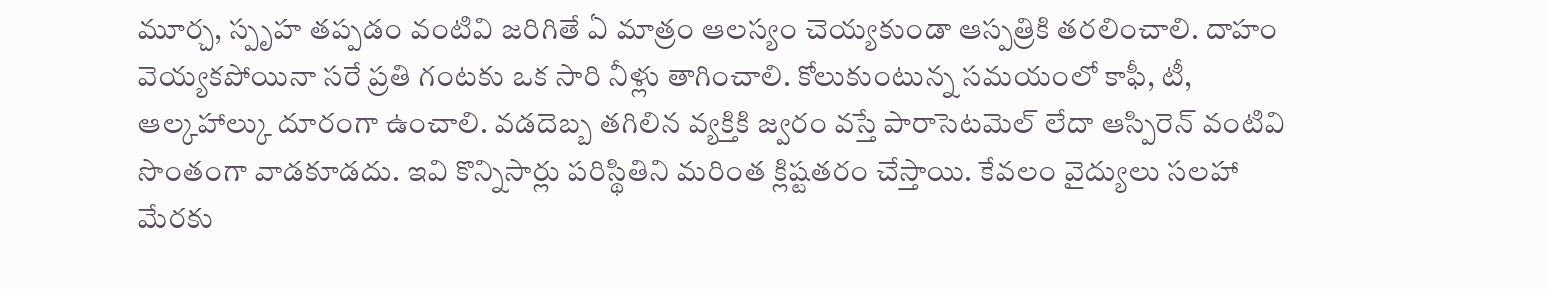మూర్చ, స్పృహ తప్పడం వంటివి జరిగితే ఏ మాత్రం ఆలస్యం చెయ్యకుండా ఆస్పత్రికి తరలించాలి. దాహం వెయ్యకపోయినా సరే ప్రతి గంటకు ఒక సారి నీళ్లు తాగించాలి. కోలుకుంటున్న సమయంలో కాఫీ, టీ, ఆల్కహాల్కు దూరంగా ఉంచాలి. వడదెబ్బ తగిలిన వ్యక్తికి జ్వరం వస్తే పారాసెటమెల్ లేదా ఆస్పిరెన్ వంటివి సొంతంగా వాడకూడదు. ఇవి కొన్నిసార్లు పరిస్థితిని మరింత క్లిష్టతరం చేస్తాయి. కేవలం వైద్యులు సలహా మేరకు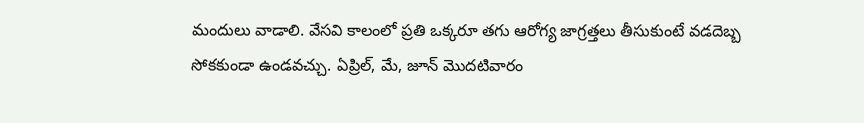మందులు వాడాలి. వేసవి కాలంలో ప్రతి ఒక్కరూ తగు ఆరోగ్య జాగ్రత్తలు తీసుకుంటే వడదెబ్బ సోకకుండా ఉండవచ్చు. ఏప్రిల్, మే, జూన్ మొదటివారం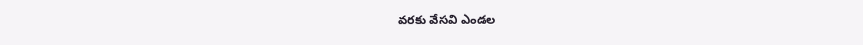వరకు వేసవి ఎండల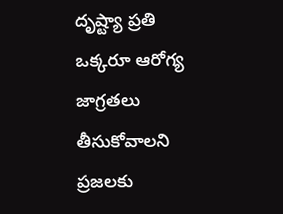దృష్ట్యా ప్రతి ఒక్కరూ ఆరోగ్య జాగ్రతలు తీసుకోవాలని ప్రజలకు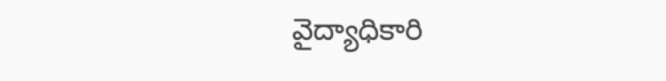వైద్యాధికారి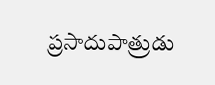ప్రసాదుపాత్రుడు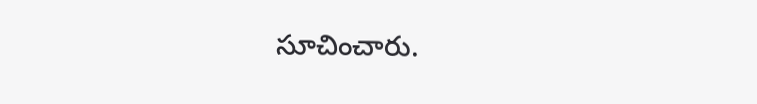సూచించారు.